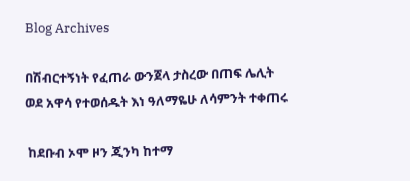Blog Archives

በሽብርተኝነት የፈጠራ ውንጀላ ታስረው በጠፍ ሌሊት ወደ አዋሳ የተወሰዱት እነ ዓለማዬሁ ለሳምንት ተቀጠሩ

 ከደቡብ ኦሞ ዞን ጂንካ ከተማ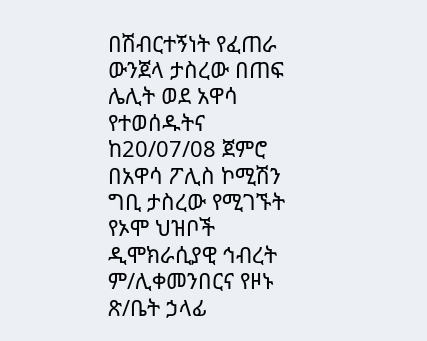በሽብርተኝነት የፈጠራ ውንጀላ ታስረው በጠፍ ሌሊት ወደ አዋሳ የተወሰዱትና ከ20/07/08 ጀምሮ በአዋሳ ፖሊስ ኮሚሽን ግቢ ታስረው የሚገኙት የኦሞ ህዝቦች ዲሞክራሲያዊ ኅብረት ም/ሊቀመንበርና የዞኑ ጽ/ቤት ኃላፊ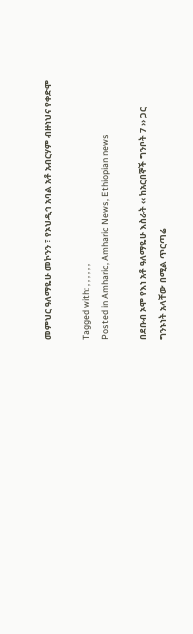መምህር ዓለማዬሁ መኮንን ፣ የኦህዲኅ አባል አቶ አብርሃም ብዙነህና የቀድሞ

Tagged with: , , , , , ,
Posted in Amharic, Amharic News, Ethiopian news

በደቡብ ኦሞ የእነ አቶ ዓለማዬሁ እስራት ‹‹ ከአርበኞች ግንቦት 7 ›› ጋር ግንኑነት አላቸው በሚል ጥርጣሬ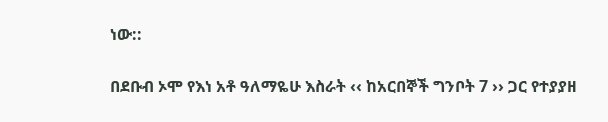ነው::

በደቡብ ኦሞ የእነ አቶ ዓለማዬሁ እስራት ‹‹ ከአርበኞች ግንቦት 7 ›› ጋር የተያያዘ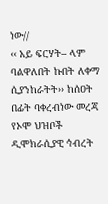ነው//
‹‹ አይ ፍርሃት– ላም ባልዋለበት ኩበት ለቀማ ሲያንከራትት›› ከሰዐት በፊት ባቀረብነው መረጃ የኦሞ ህዝቦች ዲሞክራሲያዊ ኅብረት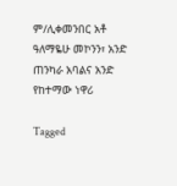ም/ሊቀመንበር አቶ ዓለማዬሁ መኮንን፣ አንድ ጠንካራ አባልና አንድ የከተማው ነዋሪ

Tagged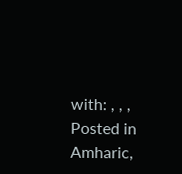with: , , ,
Posted in Amharic,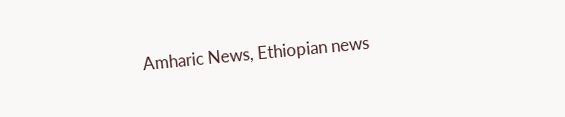Amharic News, Ethiopian news